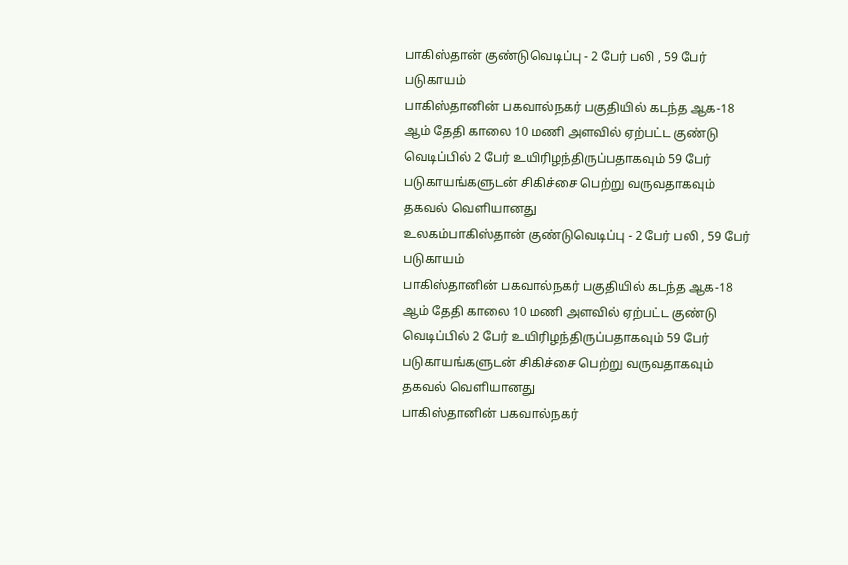பாகிஸ்தான் குண்டுவெடிப்பு - 2 பேர் பலி , 59 பேர் படுகாயம்
பாகிஸ்தானின் பகவால்நகர் பகுதியில் கடந்த ஆக-18 ஆம் தேதி காலை 10 மணி அளவில் ஏற்பட்ட குண்டு வெடிப்பில் 2 பேர் உயிரிழந்திருப்பதாகவும் 59 பேர் படுகாயங்களுடன் சிகிச்சை பெற்று வருவதாகவும் தகவல் வெளியானது
உலகம்பாகிஸ்தான் குண்டுவெடிப்பு - 2 பேர் பலி , 59 பேர் படுகாயம்
பாகிஸ்தானின் பகவால்நகர் பகுதியில் கடந்த ஆக-18 ஆம் தேதி காலை 10 மணி அளவில் ஏற்பட்ட குண்டு வெடிப்பில் 2 பேர் உயிரிழந்திருப்பதாகவும் 59 பேர் படுகாயங்களுடன் சிகிச்சை பெற்று வருவதாகவும் தகவல் வெளியானது
பாகிஸ்தானின் பகவால்நகர்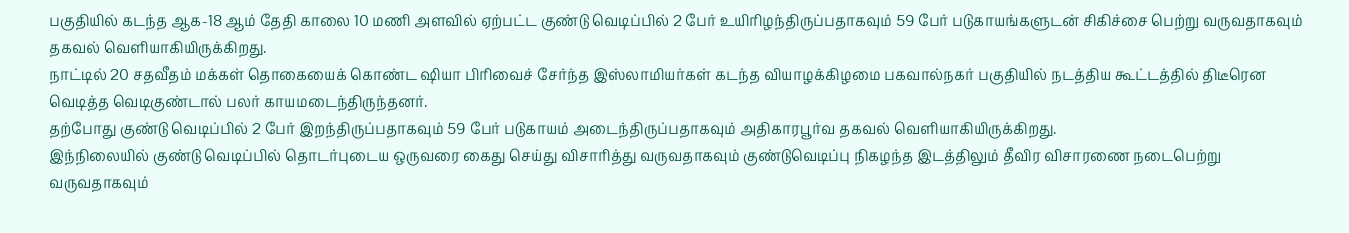பகுதியில் கடந்த ஆக-18 ஆம் தேதி காலை 10 மணி அளவில் ஏற்பட்ட குண்டு வெடிப்பில் 2 பேர் உயிரிழந்திருப்பதாகவும் 59 பேர் படுகாயங்களுடன் சிகிச்சை பெற்று வருவதாகவும் தகவல் வெளியாகியிருக்கிறது.
நாட்டில் 20 சதவீதம் மக்கள் தொகையைக் கொண்ட ஷியா பிரிவைச் சேர்ந்த இஸ்லாமியர்கள் கடந்த வியாழக்கிழமை பகவால்நகர் பகுதியில் நடத்திய கூட்டத்தில் திடீரென வெடித்த வெடிகுண்டால் பலர் காயமடைந்திருந்தனர்.
தற்போது குண்டு வெடிப்பில் 2 பேர் இறந்திருப்பதாகவும் 59 பேர் படுகாயம் அடைந்திருப்பதாகவும் அதிகாரபூர்வ தகவல் வெளியாகியிருக்கிறது.
இந்நிலையில் குண்டு வெடிப்பில் தொடர்புடைய ஒருவரை கைது செய்து விசாரித்து வருவதாகவும் குண்டுவெடிப்பு நிகழந்த இடத்திலும் தீவிர விசாரணை நடைபெற்று வருவதாகவும்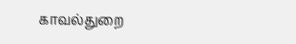காவல்துறை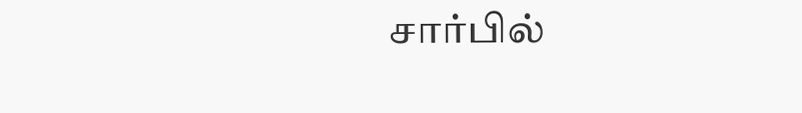சார்பில்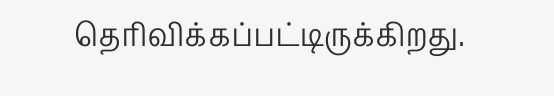தெரிவிக்கப்பட்டிருக்கிறது.